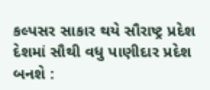કલ્પસર સાકાર થયે સૌરાષ્ટ્ર પ્રદેશ દેશમાં સૌથી વધુ પાણીદાર પ્રદેશ બનશે :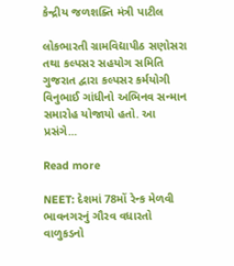કેન્દ્રીય જળશક્તિ મંત્રી પાટીલ

લોકભારતી ગ્રામવિદ્યાપીઠ સણોસરા તથા કલ્પસર સહયોગ સમિતિ ગુજરાત દ્વારા કલ્પસર કર્મયોગી વિનુભાઈ ગાંધીનો અભિનવ સન્માન સમારોહ યોજાયો હતો. આ પ્રસંગે...

Read more

NEET: દેશમાં 78મોં રેન્ક મેળવી ભાવનગરનું ગૌરવ વધારતો વાળુકડનો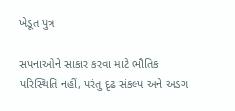ખેડૂત પુત્ર

સપનાઓને સાકાર કરવા માટે ભૌતિક પરિસ્થિતિ નહીં, પરંતુ દૃઢ સંકલ્પ અને અડગ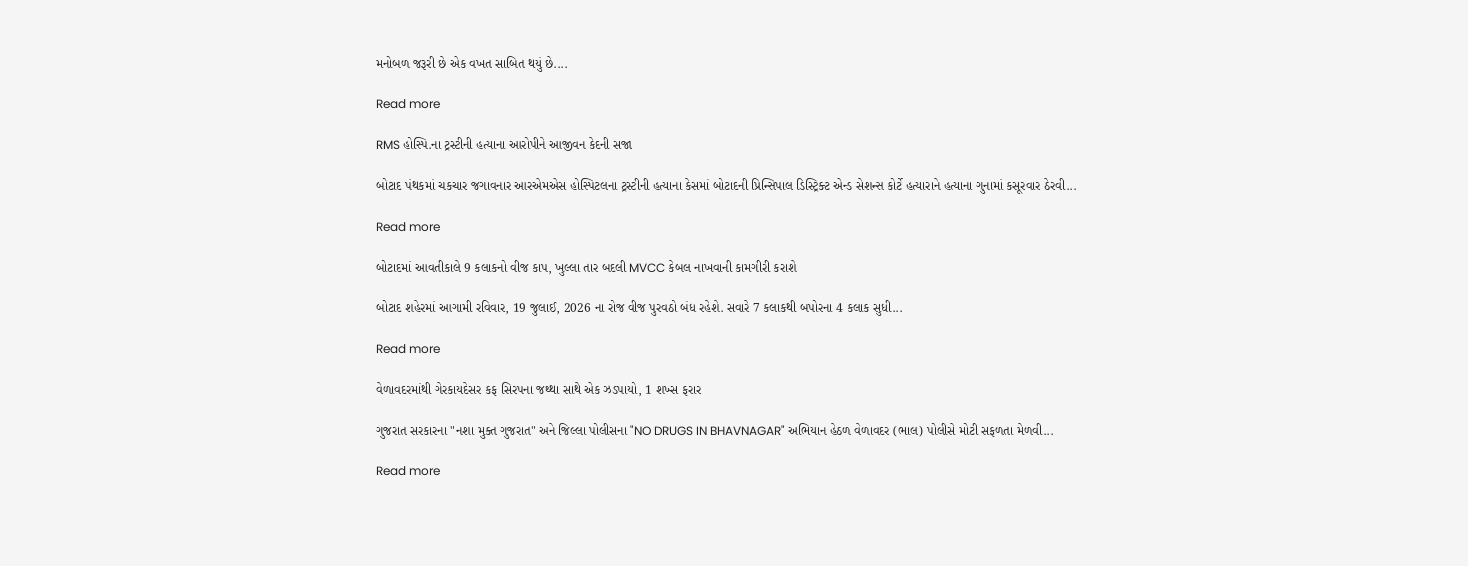મનોબળ જરૂરી છે એક વખત સાબિત થયું છે....

Read more

RMS હોસ્પિ.ના ટ્રસ્ટીની હત્યાના આરોપીને આજીવન કેદની સજા

બોટાદ પંથકમાં ચકચાર જગાવનાર આરએમએસ હોસ્પિટલના ટ્રસ્ટીની હત્યાના કેસમાં બોટાદની પ્રિન્સિપાલ ડિસ્ટ્રિક્ટ એન્ડ સેશન્સ કોર્ટે હત્યારાને હત્યાના ગુનામાં કસૂરવાર ઠેરવી...

Read more

બોટાદમાં આવતીકાલે 9 કલાકનો વીજ કાપ, ખુલ્લા તાર બદલી MVCC કેબલ નાખવાની કામગીરી કરાશે

બોટાદ શહેરમાં આગામી રવિવાર, 19 જુલાઈ, 2026 ના રોજ વીજ પુરવઠો બંધ રહેશે. સવારે 7 કલાકથી બપોરના 4 કલાક સુધી...

Read more

વેળાવદરમાંથી ગેરકાયદેસર કફ સિરપના જથ્થા સાથે એક ઝડપાયો, 1 શખ્સ ફરાર

ગુજરાત સરકારના "નશા મુક્ત ગુજરાત" અને જિલ્લા પોલીસના "NO DRUGS IN BHAVNAGAR" અભિયાન હેઠળ વેળાવદર (ભાલ) પોલીસે મોટી સફળતા મેળવી...

Read more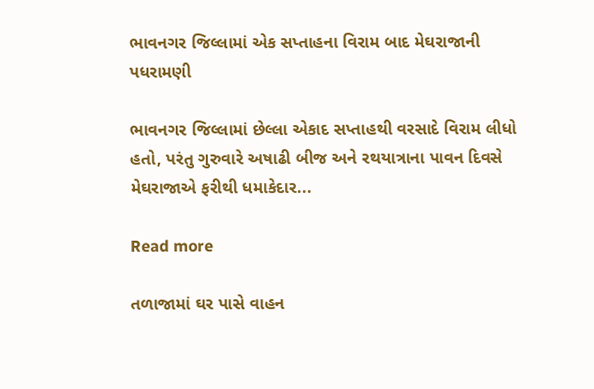ભાવનગર જિલ્લામાં એક સપ્તાહના વિરામ બાદ મેઘરાજાની પધરામણી

ભાવનગર જિલ્લામાં છેલ્લા એકાદ સપ્તાહથી વરસાદે વિરામ લીધો હતો, પરંતુ ગુરુવારે અષાઢી બીજ અને રથયાત્રાના પાવન દિવસે મેઘરાજાએ ફરીથી ધમાકેદાર...

Read more

તળાજામાં ઘર પાસે વાહન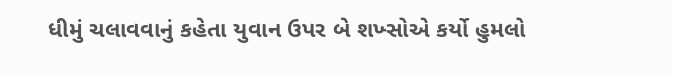ધીમું ચલાવવાનું કહેતા યુવાન ઉપર બે શખ્સોએ કર્યો હુમલો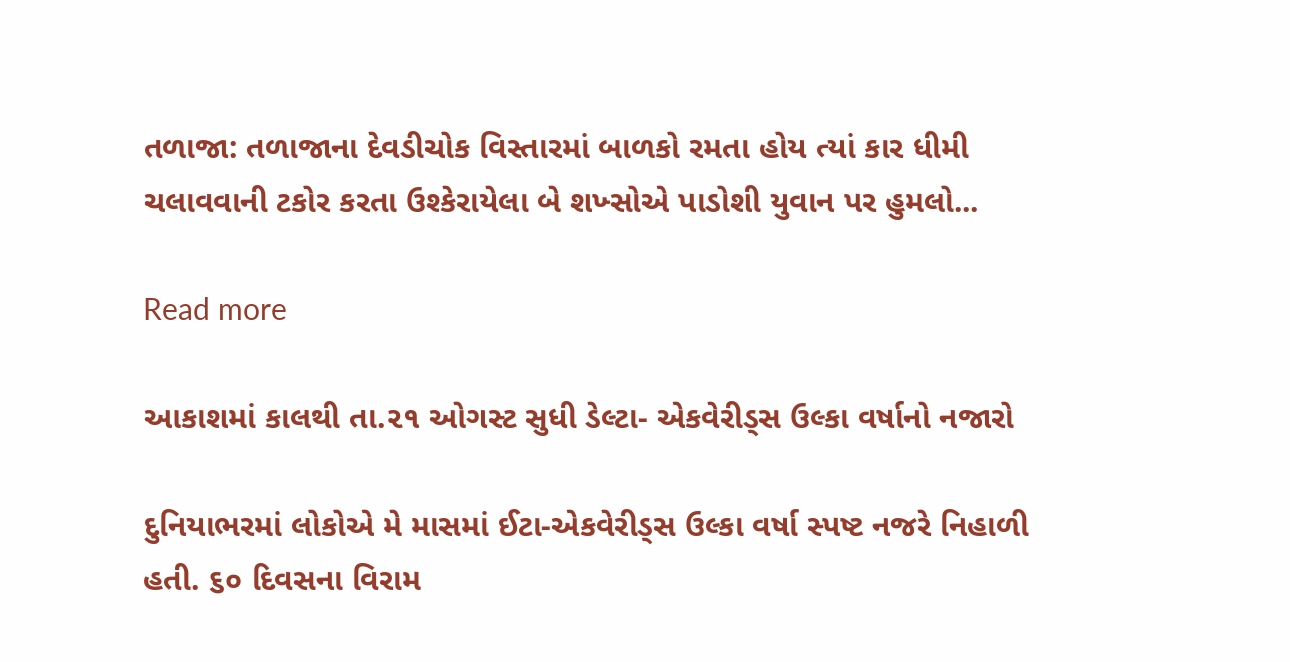તળાજા: તળાજાના દેવડીચોક વિસ્તારમાં બાળકો રમતા હોય ત્યાં કાર ધીમી ચલાવવાની ટકોર કરતા ઉશ્કેરાયેલા બે શખ્સોએ પાડોશી યુવાન પર હુમલો...

Read more

આકાશમાં કાલથી તા.૨૧ ઓગસ્ટ સુધી ડેલ્ટા- એકવેરીડ્સ ઉલ્કા વર્ષાનો નજારો

દુનિયાભરમાં લોકોએ મે માસમાં ઈટા-એકવેરીડ્સ ઉલ્કા વર્ષા સ્પષ્ટ નજરે નિહાળી હતી. ૬૦ દિવસના વિરામ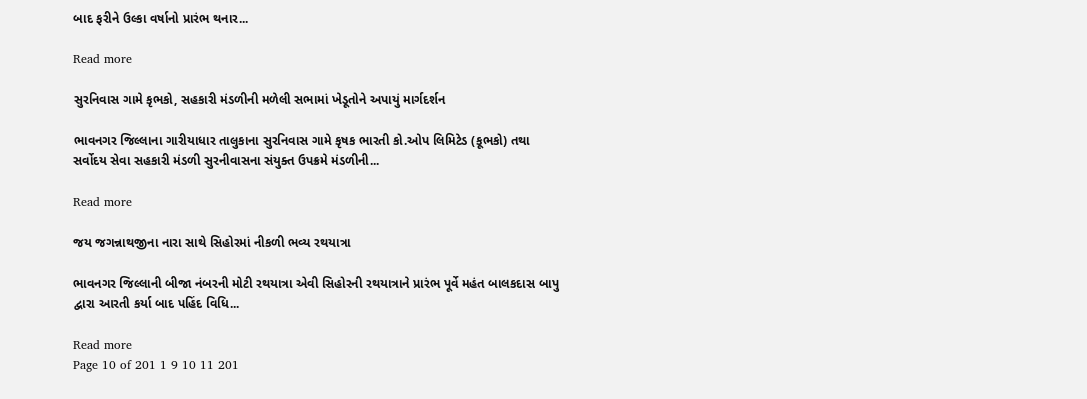બાદ ફરીને ઉલ્કા વર્ષાનો પ્રારંભ થનાર...

Read more

સુરનિવાસ ગામે કૃભકો, સહકારી મંડળીની મળેલી સભામાં ખેડૂતોને અપાયું માર્ગદર્શન

ભાવનગર જિલ્લાના ગારીયાધાર તાલુકાના સુરનિવાસ ગામે કૃષક ભારતી કો.ઓપ લિમિટેડ (કૂભકો) તથા સર્વોદય સેવા સહકારી મંડળી સુરનીવાસના સંયુક્ત ઉપક્રમે મંડળીની...

Read more

જય જગન્નાથજીના નારા સાથે સિહોરમાં નીકળી ભવ્ય રથયાત્રા

ભાવનગર જિલ્લાની બીજા નંબરની મોટી રથયાત્રા એવી સિહોરની રથયાત્રાને પ્રારંભ પૂર્વે મહંત બાલકદાસ બાપુ દ્વારા આરતી કર્યા બાદ પહિંદ વિધિ...

Read more
Page 10 of 201 1 9 10 11 201